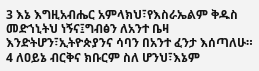3 እኔ እግዚአብሔር አምላክህ፣የእስራኤልም ቅዱስ መድኀኒትህ ነኝና፤ግብፅን ለአንተ ቤዛ እንድትሆን፣ኢትዮጵያንና ሳባን በአንተ ፈንታ እሰጣለሁ።
4 ለዐይኔ ብርቅና ክቡርም ስለ ሆንህ፣እኔም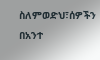ስለምወድህ፣ሰዎችን በአንተ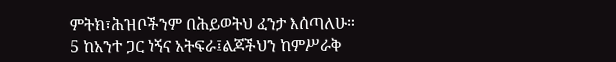ምትክ፣ሕዝቦችንም በሕይወትህ ፈንታ እሰጣለሁ።
5 ከአንተ ጋር ነኝና አትፍራ፤ልጆችህን ከምሥራቅ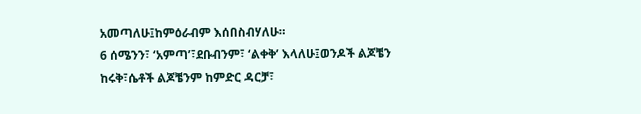አመጣለሁ፤ከምዕራብም እሰበስብሃለሁ።
6 ሰሜንን፣ ‘አምጣ’፣ደቡብንም፣ ‘ልቀቅ’ እላለሁ፤ወንዶች ልጆቼን ከሩቅ፣ሴቶች ልጆቼንም ከምድር ዳርቻ፣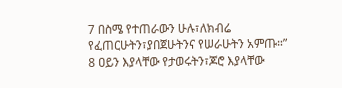7 በስሜ የተጠራውን ሁሉ፣ለክብሬ የፈጠርሁትን፣ያበጀሁትንና የሠራሁትን አምጡ።”
8 ዐይን እያላቸው የታወሩትን፣ጆሮ እያላቸው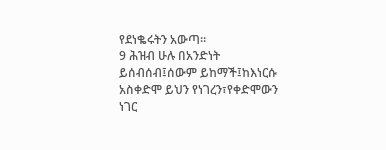የደነቈሩትን አውጣ።
9 ሕዝብ ሁሉ በአንድነት ይሰብሰብ፤ሰውም ይከማች፤ከእነርሱ አስቀድሞ ይህን የነገረን፣የቀድሞውን ነገር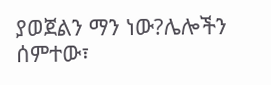ያወጀልን ማን ነው?ሌሎችን ሰምተው፣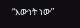“እውነት ነው”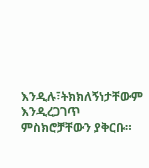እንዲሉ፣ትክክለኝነታቸውም እንዲረጋገጥ ምስክሮቻቸውን ያቅርቡ።